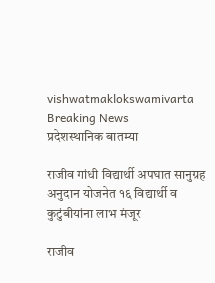vishwatmaklokswamivarta
Breaking News
प्रदेशस्थानिक बातम्या

राजीव गांधी विद्यार्थी अपघात सानुग्रह अनुदान योजनेत १६ विद्यार्थी व कुटुंबीयांना लाभ मंजूर

राजीव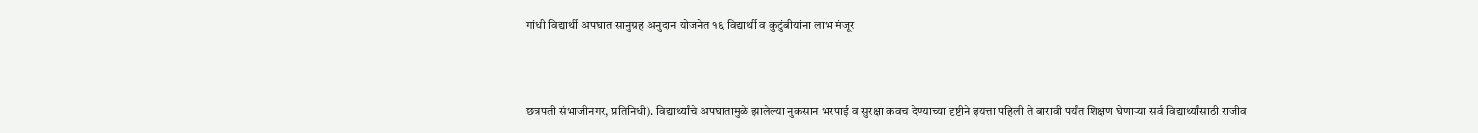गांधी विद्यार्थी अपघात सानुग्रह अनुदान योजनेत १६ विद्यार्थी व कुटुंबीयांना लाभ मंजूर



छत्रपती संभाजीनगर, प्रतिनिधी). विद्यार्थ्यांचे अपघातामुळे झालेल्या नुकसान भरपाई व सुरक्षा कवच देण्याच्या दृष्टीने इयत्ता पहिली ते बारावी पर्यंत शिक्षण घेणाऱ्या सर्व विद्यार्थ्यांसाठी राजीव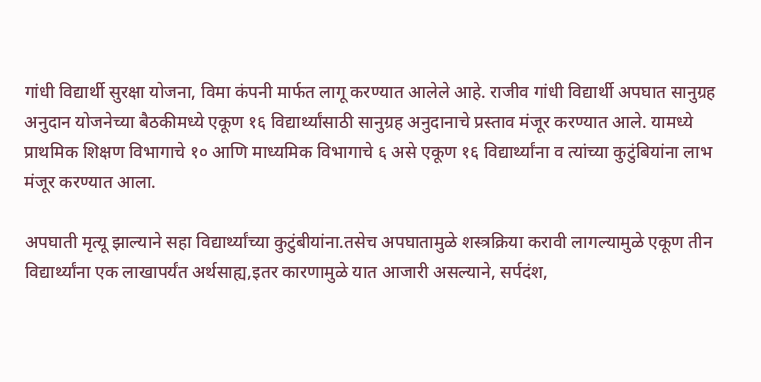गांधी विद्यार्थी सुरक्षा योजना, विमा कंपनी मार्फत लागू करण्यात आलेले आहे. राजीव गांधी विद्यार्थी अपघात सानुग्रह अनुदान योजनेच्या बैठकीमध्ये एकूण १६ विद्यार्थ्यांसाठी सानुग्रह अनुदानाचे प्रस्ताव मंजूर करण्यात आले. यामध्ये प्राथमिक शिक्षण विभागाचे १० आणि माध्यमिक विभागाचे ६ असे एकूण १६ विद्यार्थ्यांना व त्यांच्या कुटुंबियांना लाभ मंजूर करण्यात आला.

अपघाती मृत्यू झाल्याने सहा विद्यार्थ्यांच्या कुटुंबीयांना.तसेच अपघातामुळे शस्त्रक्रिया करावी लागल्यामुळे एकूण तीन विद्यार्थ्यांना एक लाखापर्यंत अर्थसाह्य,इतर कारणामुळे यात आजारी असल्याने, सर्पदंश,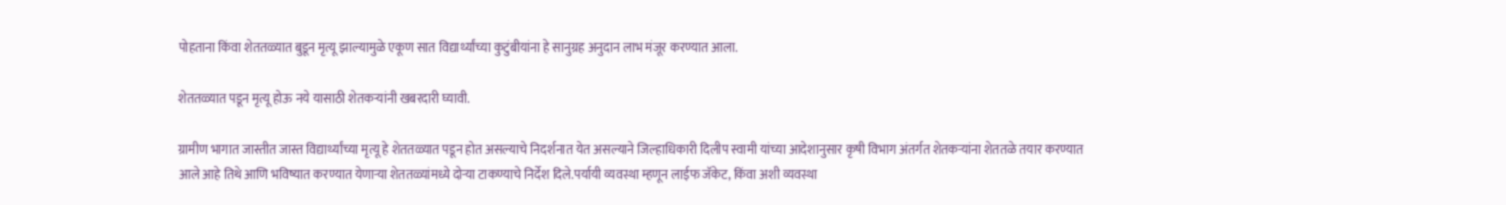पोहताना किंवा शेततळ्यात बुडून मृत्यू झाल्यामुळे एकूण सात विद्यार्थ्यांच्या कुटुंबीयांना हे सानुग्रह अनुदान लाभ मंजूर करण्यात आला.

शेततळ्यात पडून मृत्यू होऊ नये यासाठी शेतकऱ्यांनी खबरदारी घ्यावी.

ग्रामीण भागात जास्तीत जास्त विद्यार्थ्यांच्या मृत्यू हे शेततळ्यात पडून होत असल्याचे निदर्शनात येत असल्याने जिल्हाधिकारी दिलीप स्वामी यांच्या आदेशानुसार कृषी विभाग अंतर्गत शेतकऱ्यांना शेततळे तयार करण्यात आले आहे तिथे आणि भविष्यात करण्यात येणाऱ्या शेततळ्यांमध्ये दोऱ्या टाकण्याचे निर्देश दिले.पर्यायी व्यवस्था म्हणून लाईफ जॅकेट, किंवा अशी व्यवस्था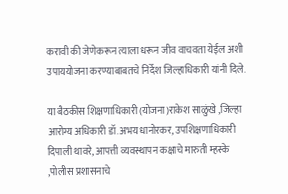करावी की जेणेकरून त्याला धरून जीव वाचवता येईल अशी उपाययोजना करण्याबाबतचे निर्देश जिल्हाधिकारी यांनी दिले.

या बैठकीस शिक्षणाधिकारी (योजना)राकेश साळुंखे ,जिल्हा आरोग्य अधिकारी डॉ.अभय धानोरकर, उपशिक्षणाधिकारी दिपाली थावरे, आपत्ती व्यवस्थापन कक्षाचे मारुती म्हस्के ,पोलीस प्रशासनाचे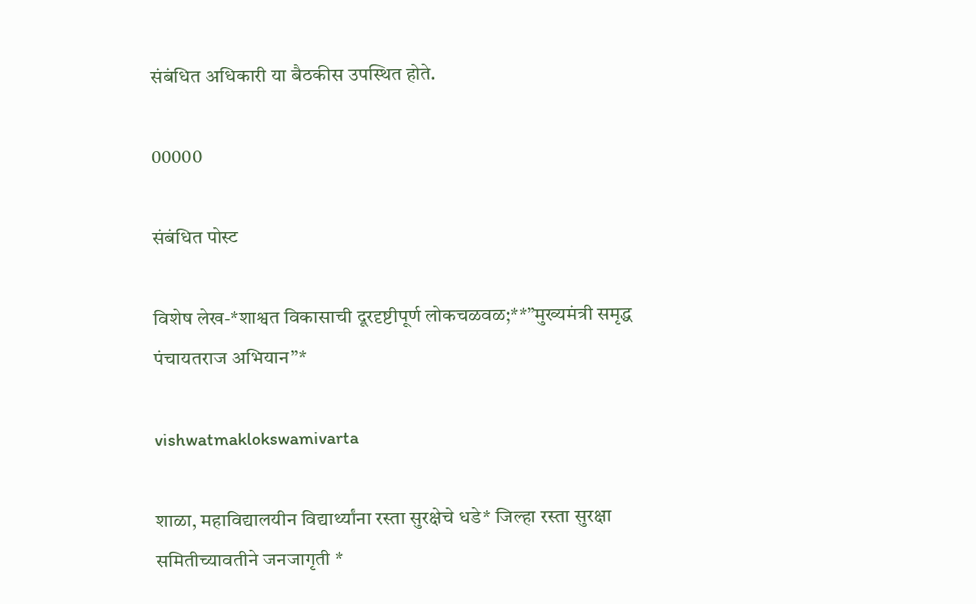संबंधित अधिकारी या बैठकीस उपस्थित होते.

00000

संबंधित पोस्ट

विशेष लेख-*शाश्वत विकासाची दूरदृष्टीपूर्ण लोकचळवळ;**”मुख्यमंत्री समृद्ध पंचायतराज अभियान”*

vishwatmaklokswamivarta

शाळा, महाविद्यालयीन विद्यार्थ्यांना रस्ता सुरक्षेचे धडे* जिल्हा रस्ता सुरक्षा समितीच्यावतीने जनजागृती *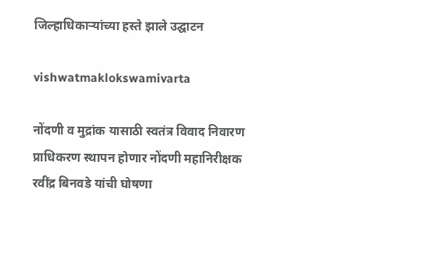जिल्हाधिकाऱ्यांच्या हस्ते झाले उद्घाटन

vishwatmaklokswamivarta

नोंदणी व मुद्रांक यासाठी स्वतंत्र विवाद निवारण प्राधिकरण स्थापन होणार नोंदणी महानिरीक्षक रवींद्र बिनवडे यांची घोषणा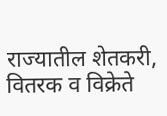राज्यातील शेतकरी, वितरक व विक्रेते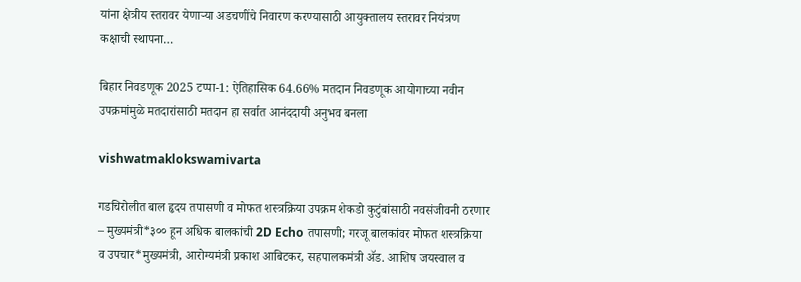यांना क्षेत्रीय स्तरावर येणाऱ्या अडचणींचे निवारण करण्यासाठी आयुक्तालय स्तरावर नियंत्रण कक्षाची स्थापना…

बिहार निवडणूक 2025 टप्पा-1: ऐतिहासिक 64.66% मतदान निवडणूक आयोगाच्या नवीन उपक्रमांमुळे मतदारांसाठी मतदान हा सर्वात आनंददायी अनुभव बनला

vishwatmaklokswamivarta

गडचिरोलीत बाल हृदय तपासणी व मोफत शस्त्रक्रिया उपक्रम शेकडो कुटुंबांसाठी नवसंजीवनी ठरणार – मुख्यमंत्री*३०० हून अधिक बालकांची 2D Echo तपासणी; गरजू बालकांवर मोफत शस्त्रक्रिया व उपचार*मुख्यमंत्री, आरोग्यमंत्री प्रकाश आबिटकर, सहपालकमंत्री ॲड. आशिष जयस्वाल व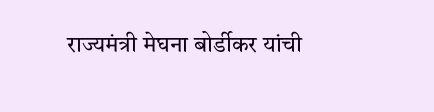राज्यमंत्री मेघना बोर्डीकर यांची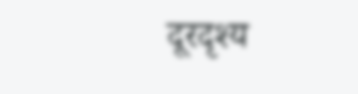दूरदृश्य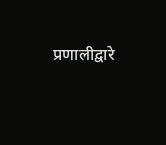प्रणालीद्वारे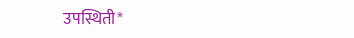उपस्थिती*